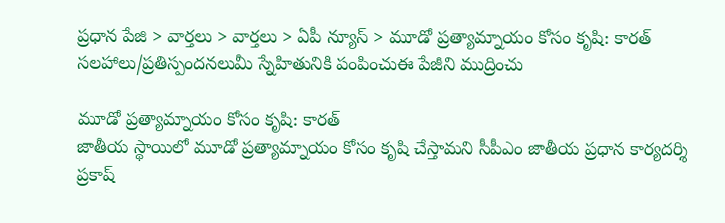ప్రధాన పేజి > వార్తలు > వార్తలు > ఏపీ న్యూస్ > మూడో ప్రత్యామ్నాయం కోసం కృషి: కారత్
సలహాలు/ప్రతిస్పందనలుమీ స్నేహితునికి పంపించుఈ పేజీని ముద్రించు

మూడో ప్రత్యామ్నాయం కోసం కృషి: కారత్
జాతీయ స్థాయిలో మూడో ప్రత్యామ్నాయం కోసం కృషి చేస్తామని సీపీఎం జాతీయ ప్రధాన కార్యదర్శి ప్రకాష్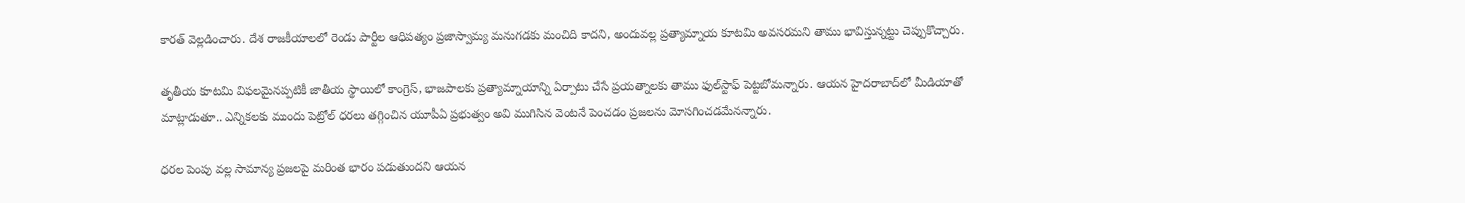కారత్ వెల్లడించారు. దేశ రాజకీయాలలో రెండు పార్టీల ఆధిపత్యం ప్రజాస్వామ్య మనుగడకు మంచిది కాదని, అందువల్ల ప్రత్యామ్నాయ కూటమి అవసరమని తాము భావిస్తున్నట్టు చెప్పుకొచ్చారు.

తృతీయ కూటమి విఫలమైనప్పటికీ జాతీయ స్థాయిలో కాంగ్రెస్, భాజపాలకు ప్రత్యామ్నాయాన్ని ఏర్పాటు చేసే ప్రయత్నాలకు తాము ఫుల్‌స్టాఫ్ పెట్టబోమన్నారు. ఆయన హైదరాబాద్‌లో మీడియాతో మాట్లాడుతూ.. ఎన్నికలకు ముందు పెట్రోల్ ధరలు తగ్గించిన యూపీఏ ప్రభుత్వం అవి ముగిసిన వెంటనే పెంచడం ప్రజలను మోసగించడమేనన్నారు.

ధరల పెంపు వల్ల సామాన్య ప్రజలపై మరింత భారం పడుతుందని ఆయన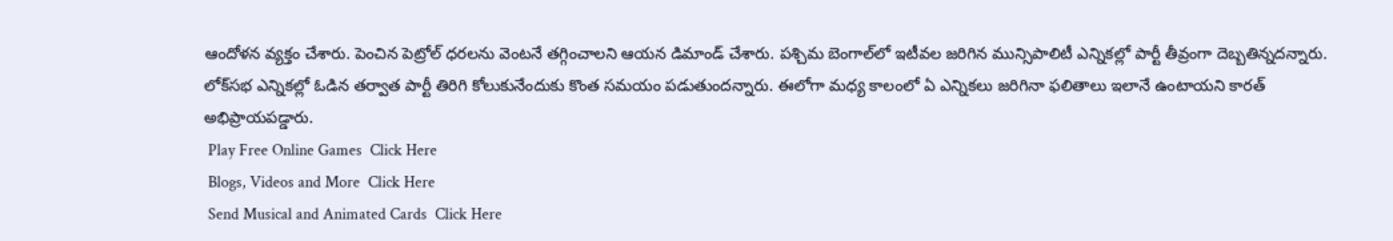ఆందోళన వ్యక్తం చేశారు. పెంచిన పెట్రోల్ ధరలను వెంటనే తగ్గించాలని ఆయన డిమాండ్ చేశారు. పశ్చిమ బెంగాల్‌లో ఇటీవల జరిగిన మున్సిపాలిటీ ఎన్నికల్లో పార్టీ తీవ్రంగా దెబ్బతిన్నదన్నారు. లోక్‌సభ ఎన్నికల్లో ఓడిన తర్వాత పార్టీ తిరిగి కోలుకునేందుకు కొంత సమయం పడుతుందన్నారు. ఈలోగా మధ్య కాలంలో ఏ ఎన్నికలు జరిగినా ఫలితాలు ఇలానే ఉంటాయని కారత్ అభిప్రాయపడ్డారు.
 Play Free Online Games  Click Here
 Blogs, Videos and More  Click Here
 Send Musical and Animated Cards  Click Here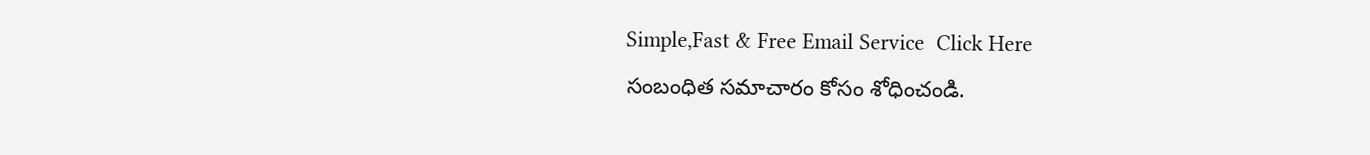Simple,Fast & Free Email Service  Click Here
సంబంధిత సమాచారం కోసం శోధించండి.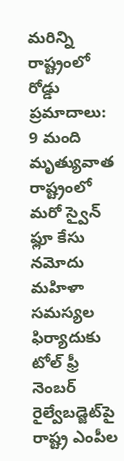మరిన్ని
రాష్ట్రంలో రోడ్డు ప్రమాదాలు: 9 మంది మృత్యువాత
రాష్ట్రంలో మరో స్వైన్ ఫ్లూ కేసు నమోదు
మహిళా సమస్యల ఫిర్యాదుకు టోల్ ఫ్రీ నెంబర్
రైల్వేబడ్జెట్‌పై రాష్ట్ర ఎంపీల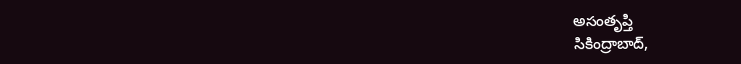అసంతృప్తి
సికింద్రాబాద్,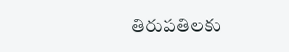తిరుపతిలకు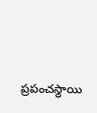ప్రపంచస్థాయి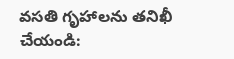వసతి గృహాలను తనిఖీ చేయండి: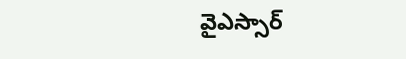వైఎస్సార్